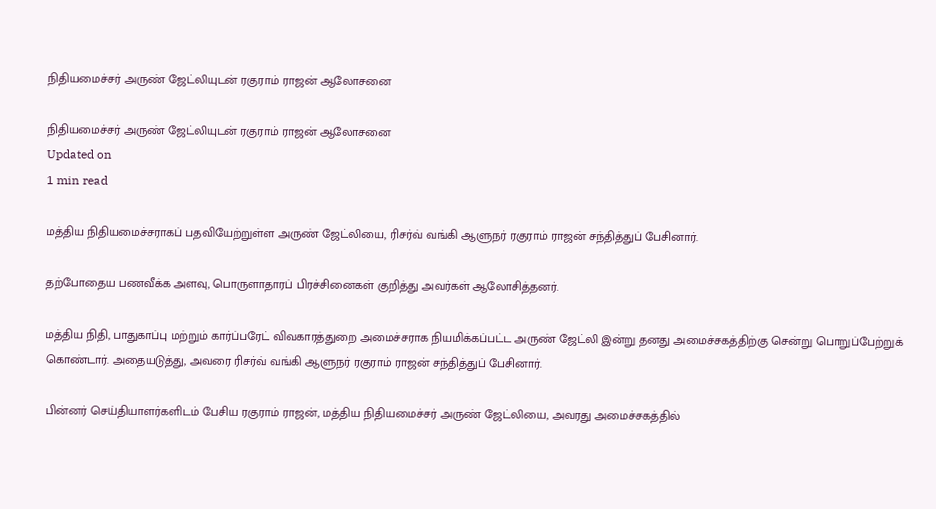நிதியமைச்சர் அருண் ஜேட்லியுடன் ரகுராம் ராஜன் ஆலோசனை

நிதியமைச்சர் அருண் ஜேட்லியுடன் ரகுராம் ராஜன் ஆலோசனை
Updated on
1 min read

மத்திய நிதியமைச்சராகப் பதவியேற்றுள்ள அருண் ஜேட்லியை, ரிசர்வ் வங்கி ஆளுநர் ரகுராம் ராஜன் சந்தித்துப் பேசினார்.

தற்போதைய பணவீக்க அளவு, பொருளாதாரப் பிரச்சினைகள் குறித்து அவர்கள் ஆலோசித்தனர்.

மத்திய நிதி, பாதுகாப்பு மற்றும் கார்ப்பரேட் விவகாரத்துறை அமைச்சராக நியமிக்கப்பட்ட அருண் ஜேட்லி இன்று தனது அமைச்சகத்திற்கு சென்று பொறுப்பேற்றுக் கொண்டார். அதையடுத்து, அவரை ரிசர்வ் வங்கி ஆளுநர் ரகுராம் ராஜன் சந்தித்துப் பேசினார்.

பின்னர் செய்தியாளர்களிடம் பேசிய ரகுராம் ராஜன், மத்திய நிதியமைச்சர் அருண் ஜேட்லியை, அவரது அமைச்சகத்தில்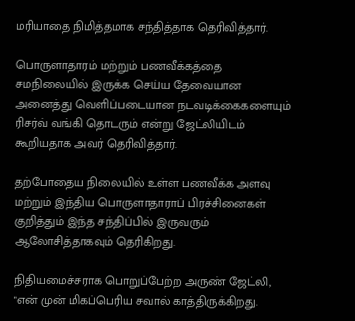மரியாதை நிமித்தமாக சந்தித்தாக தெரிவித்தார்.

பொருளாதாரம் மற்றும் பணவீக்கத்தை சமநிலையில் இருக்க செய்ய தேவையான அனைத்து வெளிப்படையான நடவடிக்கைகளையும் ரிசர்வ் வங்கி தொடரும் என்று ஜேட்லியிடம் கூறியதாக அவர் தெரிவித்தார்.

தற்போதைய நிலையில் உள்ள பணவீக்க அளவு மற்றும் இந்திய பொருளாதாராப் பிரச்சினைகள் குறித்தும் இந்த சந்திப்பில் இருவரும் ஆலோசித்தாகவும் தெரிகிறது.

நிதியமைச்சராக பொறுப்பேற்ற அருண் ஜேட்லி, "என் முன் மிகப்பெரிய சவால் காத்திருக்கிறது.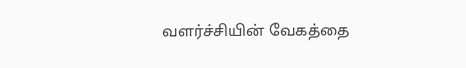வளர்ச்சியின் வேகத்தை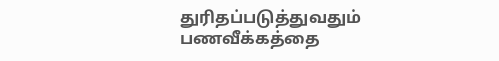துரிதப்படுத்துவதும் பணவீக்கத்தை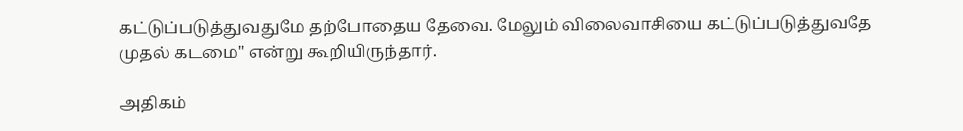கட்டுப்படுத்துவதுமே தற்போதைய தேவை. மேலும் விலைவாசியை கட்டுப்படுத்துவதே முதல் கடமை" என்று கூறியிருந்தார்.

அதிகம்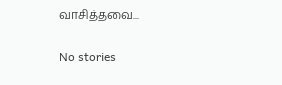வாசித்தவை...

No stories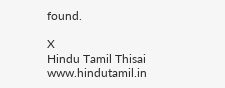found.

X
Hindu Tamil Thisai
www.hindutamil.in